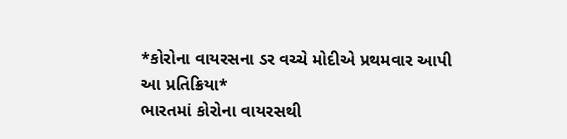*કોરોના વાયરસના ડર વચ્ચે મોદીએ પ્રથમવાર આપી આ પ્રતિક્રિયા*
ભારતમાં કોરોના વાયરસથી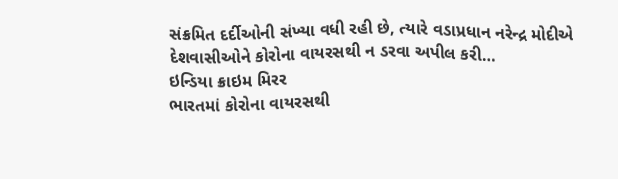સંક્રમિત દર્દીઓની સંખ્યા વધી રહી છે, ત્યારે વડાપ્રધાન નરેન્દ્ર મોદીએ દેશવાસીઓને કોરોના વાયરસથી ન ડરવા અપીલ કરી…
ઇન્ડિયા ક્રાઇમ મિરર
ભારતમાં કોરોના વાયરસથી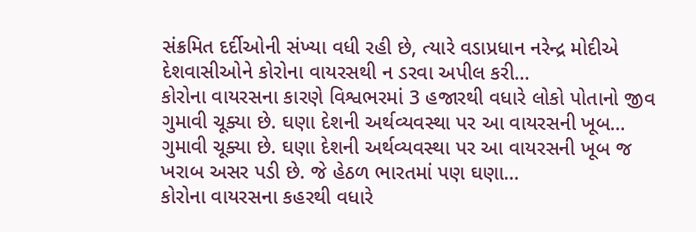સંક્રમિત દર્દીઓની સંખ્યા વધી રહી છે, ત્યારે વડાપ્રધાન નરેન્દ્ર મોદીએ દેશવાસીઓને કોરોના વાયરસથી ન ડરવા અપીલ કરી…
કોરોના વાયરસના કારણે વિશ્વભરમાં 3 હજારથી વધારે લોકો પોતાનો જીવ ગુમાવી ચૂક્યા છે. ઘણા દેશની અર્થવ્યવસ્થા પર આ વાયરસની ખૂબ…
ગુમાવી ચૂક્યા છે. ઘણા દેશની અર્થવ્યવસ્થા પર આ વાયરસની ખૂબ જ ખરાબ અસર પડી છે. જે હેઠળ ભારતમાં પણ ઘણા…
કોરોના વાયરસના કહરથી વધારે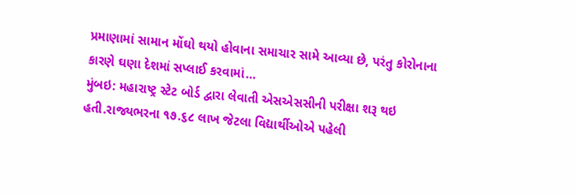પ્રમાણામાં સામાન મોંઘો થયો હોવાના સમાચાર સામે આવ્યા છે, પરંતુ કોરોનાના કારણે ઘણા દેશમાં સપ્લાઈ કરવામાં…
મુંબઇ: મહારાષ્ટ્ર સ્ટેટ બોર્ડ દ્વારા લેવાતી એસએસસીની પરીક્ષા શરૂ થઇ હતી.રાજ્યભરના ૧૭.૬૮ લાખ જેટલા વિદ્યાર્થીઓએ પહેલી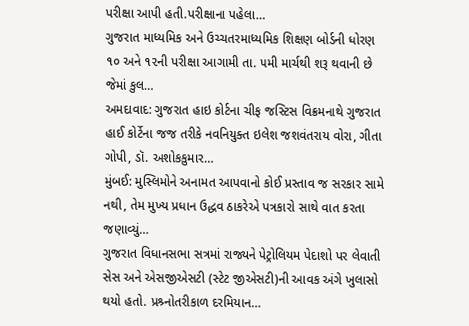પરીક્ષા આપી હતી.પરીક્ષાના પહેલા…
ગુજરાત માધ્યમિક અને ઉચ્ચતરમાધ્યમિક શિક્ષણ બોર્ડની ધોરણ ૧૦ અને ૧૨ની પરીક્ષા આગામી તા. ૫મી માર્ચથી શરૂ થવાની છે જેમાં કુલ…
અમદાવાદ: ગુજરાત હાઇ કોર્ટના ચીફ જસ્ટિસ વિક્રમનાથે ગુજરાત હાઈ કોર્ટેના જજ તરીકે નવનિયુક્ત ઇલેશ જશવંતરાય વોરા, ગીતા ગોપી, ડૉ. અશોકકુમાર…
મુંબઈ: મુસ્લિમોને અનામત આપવાનો કોઈ પ્રસ્તાવ જ સરકાર સામે નથી, તેમ મુખ્ય પ્રધાન ઉદ્ધવ ઠાકરેએ પત્રકારો સાથે વાત કરતા જણાવ્યું…
ગુજરાત વિધાનસભા સત્રમાં રાજ્યને પેટ્રોલિયમ પેદાશો પર લેવાતી સેસ અને એસજીએસટી (સ્ટેટ જીએસટી)ની આવક અંગે ખુલાસો થયો હતો. પ્રશ્ર્નોતરીકાળ દરમિયાન…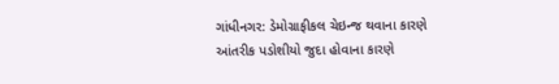ગાંધીનગર: ડેમોગ્રાફીકલ ચેઇન્જ થવાના કારણે આંતરીક પડોશીયો જુદા હોવાના કારણે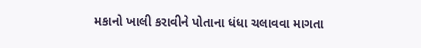મકાનો ખાલી કરાવીને પોતાના ધંધા ચલાવવા માગતા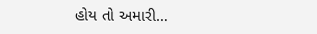હોય તો અમારી…